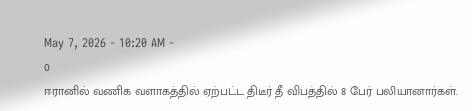May 7, 2026 - 10:20 AM -
0
ஈரானில் வணிக வளாகத்தில் ஏற்பட்ட திடீர் தீ விபத்தில் 8 பேர் பலியானார்கள்.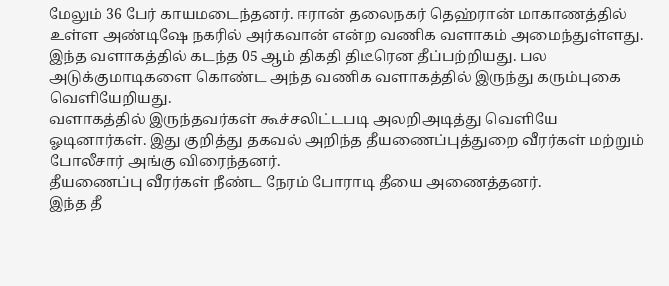மேலும் 36 பேர் காயமடைந்தனர். ஈரான் தலைநகர் தெஹ்ரான் மாகாணத்தில் உள்ள அண்டிஷே நகரில் அர்கவான் என்ற வணிக வளாகம் அமைந்துள்ளது.
இந்த வளாகத்தில் கடந்த 05 ஆம் திகதி திடீரென தீப்பற்றியது. பல அடுக்குமாடிகளை கொண்ட அந்த வணிக வளாகத்தில் இருந்து கரும்புகை வெளியேறியது.
வளாகத்தில் இருந்தவர்கள் கூச்சலிட்டபடி அலறிஅடித்து வெளியே ஓடினார்கள். இது குறித்து தகவல் அறிந்த தீயணைப்புத்துறை வீரர்கள் மற்றும் போலீசார் அங்கு விரைந்தனர்.
தீயணைப்பு வீரர்கள் நீண்ட நேரம் போராடி தீயை அணைத்தனர்.
இந்த தீ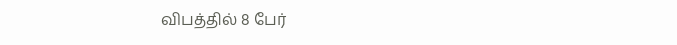விபத்தில் 8 பேர்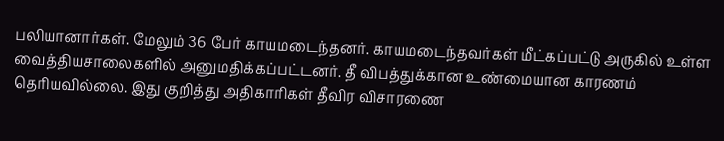பலியானார்கள். மேலும் 36 பேர் காயமடைந்தனர். காயமடைந்தவர்கள் மீட்கப்பட்டு அருகில் உள்ள வைத்தியசாலைகளில் அனுமதிக்கப்பட்டனர். தீ விபத்துக்கான உண்மையான காரணம் தெரியவில்லை. இது குறித்து அதிகாரிகள் தீவிர விசாரணை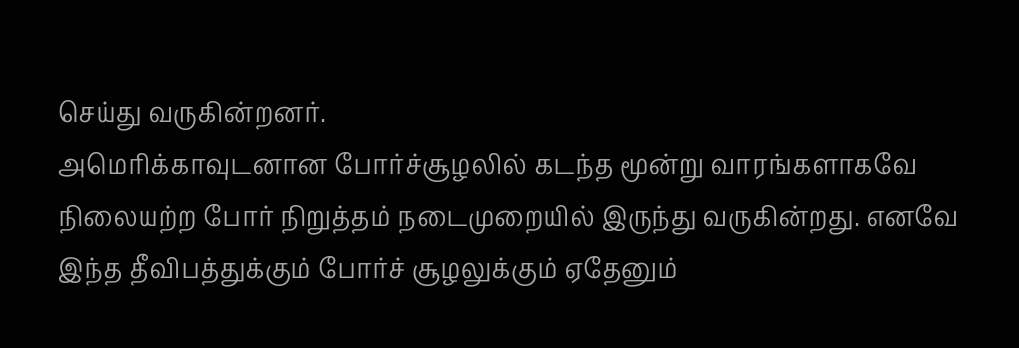செய்து வருகின்றனர்.
அமெரிக்காவுடனான போர்ச்சூழலில் கடந்த மூன்று வாரங்களாகவே நிலையற்ற போர் நிறுத்தம் நடைமுறையில் இருந்து வருகின்றது. எனவே இந்த தீவிபத்துக்கும் போர்ச் சூழலுக்கும் ஏதேனும்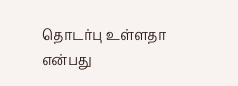தொடர்பு உள்ளதா என்பது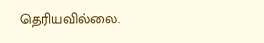தெரியவில்லை.